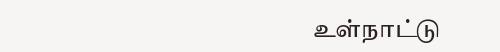உள்நாட்டு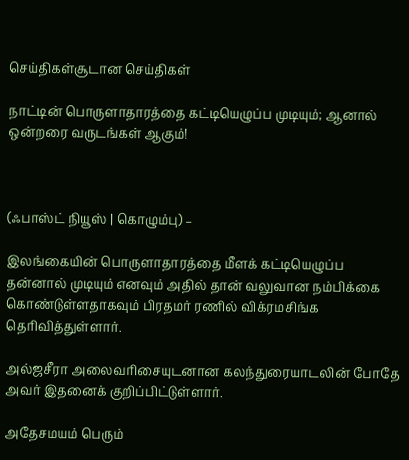செய்திகள்சூடான செய்திகள்

நாட்டின் பொருளாதாரத்தை கட்டியெழுப்ப முடியும்; ஆனால் ஒன்றரை வருடங்கள் ஆகும்!



(ஃபாஸ்ட் நியூஸ் | கொழும்பு) –

இலங்கையின் பொருளாதாரத்தை மீளக் கட்டியெழுப்ப தன்னால் முடியும் எனவும் அதில் தான் வலுவான நம்பிக்கை கொண்டுள்ளதாகவும் பிரதமர் ரணில் விக்ரமசிங்க தெரிவித்துள்ளார்.

அல்ஜசீரா அலைவரிசையுடனான கலந்துரையாடலின் போதே அவர் இதனைக் குறிப்பிட்டுள்ளார்.

அதேசமயம் பெரும்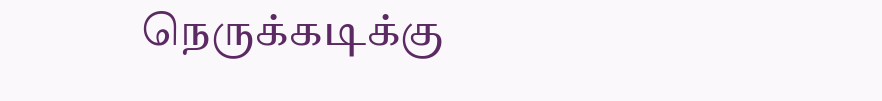நெருக்கடிக்கு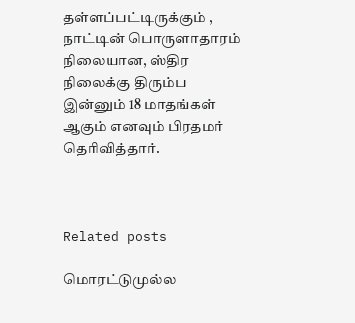தள்ளப்பட்டிருக்கும் , நாட்டின் பொருளாதாரம் நிலையான, ஸ்திர நிலைக்கு திரும்ப இன்னும் 18 மாதங்கள் ஆகும் எனவும் பிரதமர் தெரிவித்தார்.



Related posts

மொரட்டுமுல்ல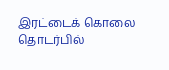இரட்டைக் கொலை தொடர்பில்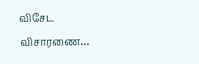விசேட விசாரணை…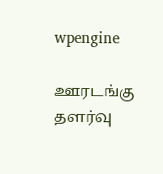wpengine

ஊரடங்கு தளர்வு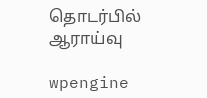தொடர்பில் ஆராய்வு

wpengine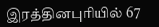இரத்தினபுரியில் 67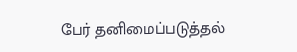பேர் தனிமைப்படுத்தல்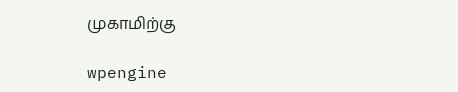முகாமிற்கு

wpengine